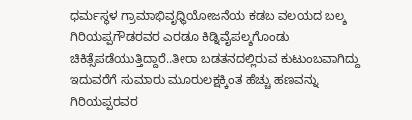ಧರ್ಮಸ್ಥಳ ಗ್ರಾಮಾಭಿವೃಧ್ಧಿಯೋಜನೆಯ ಕಡಬ ವಲಯದ ಬಲ್ಶ ಗಿರಿಯಪ್ಪಗೌಡರವರ ಎರಡೂ ಕಿಡ್ನಿವೈಪಲ್ಶಗೊಂಡು ಚಿಕಿತ್ಸೆಪಡೆಯುತ್ತಿದ್ದಾರೆ..ತೀರಾ ಬಡತನದಲ್ಲಿರುವ ಕುಟುಂಬವಾಗಿದ್ದು ಇದುವರೆಗೆ ಸುಮಾರು ಮೂರುಲಕ್ಷಕ್ಕಿಂತ ಹೆಚ್ಚು ಹಣವನ್ನು ಗಿರಿಯಪ್ಪರವರ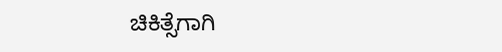ಚಿಕಿತ್ಸೆಗಾಗಿ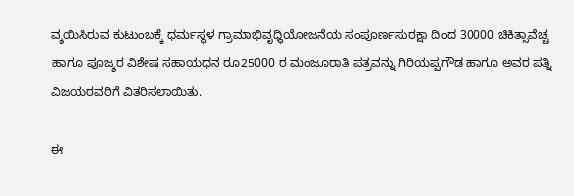ವ್ಶಯಿಸಿರುವ ಕುಟುಂಬಕ್ಕೆ ಧರ್ಮಸ್ಥಳ ಗ್ರಾಮಾಭಿವೃಧ್ಧಿಯೋಜನೆಯ ಸಂಪೂರ್ಣಸುರಕ್ಷಾ ದಿಂದ 30000 ಚಿಕಿತ್ಸಾವೆಚ್ಚ ಹಾಗೂ ಪೂಜ್ಶರ ವಿಶೇಷ ಸಹಾಯಧನ ರೂ25000 ರ ಮಂಜೂರಾತಿ ಪತ್ರವನ್ನು ಗಿರಿಯಪ್ಪಗೌಡ ಹಾಗೂ ಅವರ ಪತ್ನಿ ವಿಜಯರವರಿಗೆ ವಿತರಿಸಲಾಯಿತು.

ಈ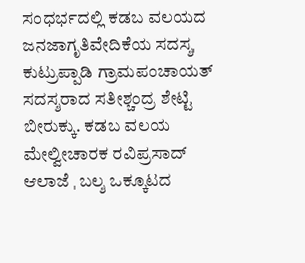ಸಂಧರ್ಭದಲ್ಲಿ ಕಡಬ ವಲಯದ ಜನಜಾಗೃತಿವೇದಿಕೆಯ ಸದಸ್ಶˌ ಕುಟ್ರುಪ್ಪಾಡಿ ಗ್ರಾಮಪಂಚಾಯತ್ ಸದಸ್ಶರಾದ ಸತೀಶ್ಚಂದ್ರ ಶೇಟ್ಟಿ ಬೀರುಕ್ಕು. ಕಡಬ ವಲಯ ಮೇಲ್ವೀಚಾರಕ ರವಿಪ್ರಸಾದ್ ಆಲಾಜೆ ˌ ಬಲ್ಶ ಒಕ್ಕೂಟದ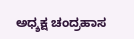ಅಧ್ಶಕ್ಷ ಚಂದ್ರಹಾಸ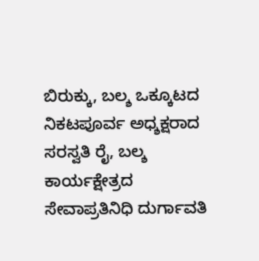ಬಿರುಕ್ಕು, ಬಲ್ಶ ಒಕ್ಕೂಟದ ನಿಕಟಪೂರ್ವ ಅಧ್ಶಕ್ಷರಾದ ಸರಸ್ವತಿ ರೈ, ಬಲ್ಶ ಕಾರ್ಯಕ್ಷೇತ್ರದ ಸೇವಾಪ್ರತಿನಿಧಿ ದುರ್ಗಾವತಿ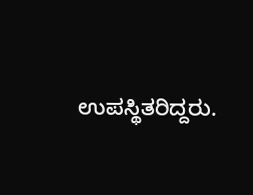ಉಪಸ್ಥಿತರಿದ್ದರು.